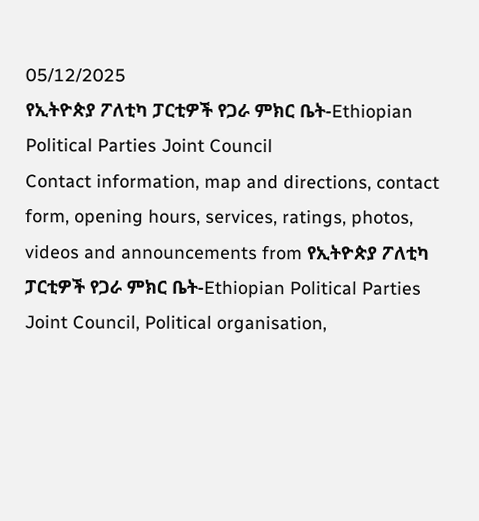05/12/2025
የኢትዮጵያ ፖለቲካ ፓርቲዎች የጋራ ምክር ቤት-Ethiopian Political Parties Joint Council
Contact information, map and directions, contact form, opening hours, services, ratings, photos, videos and announcements from የኢትዮጵያ ፖለቲካ ፓርቲዎች የጋራ ምክር ቤት-Ethiopian Political Parties Joint Council, Political organisation,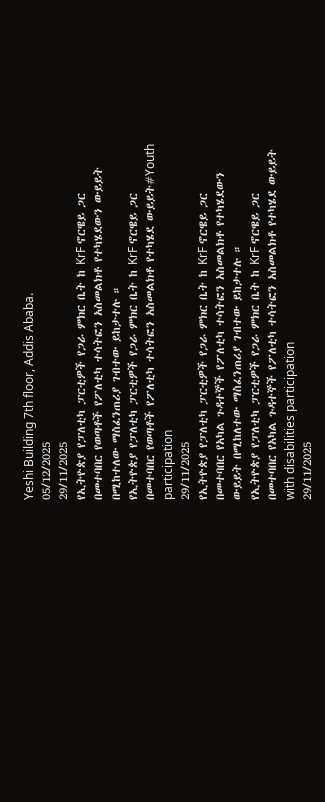Yeshi Building 7th floor, Addis Ababa.
05/12/2025
29/11/2025
የኢትዮጵያ የፓለቲካ ፓርቲዎች የጋራ ምክር ቤት ከ KrF ኖርዌይ ጋር በመተባበር የወጣቶች የፖለቲካ ተሳትፎን አስመልክቶ የተካሄደውን ውይይት በሚከተለው ማስፈንጠሪያ ገብተው ይከታተሉ ።
የኢትዮጵያ የፓለቲካ ፓርቲዎች የጋራ ምክር ቤት ከ KrF ኖርዌይ ጋር በመተባበር የወጣቶች የፖለቲካ ተሳትፎን አስመልክቶ የተካሄደ ውይይት#Youth participation
29/11/2025
የኢትዮጵያ የፓለቲካ ፓርቲዎች የጋራ ምክር ቤት ከ KrF ኖርዌይ ጋር በመተባበር የአካል ጉዳተኞች የፖለቲካ ተሳትፎን አስመልክቶ የተካሄደውን ውይይት በሚከለተው ማስፈንጠሪያ ገብተው ይከታተሉ ።
የኢትዮጵያ የፓለቲካ ፓርቲዎች የጋራ ምክር ቤት ከ KrF ኖርዌይ ጋር በመተባበር የአካል ጉዳተኞች የፖለቲካ ተሳትፎን አስመልክቶ የተካሄደ ውይይት with disabilities participation
29/11/2025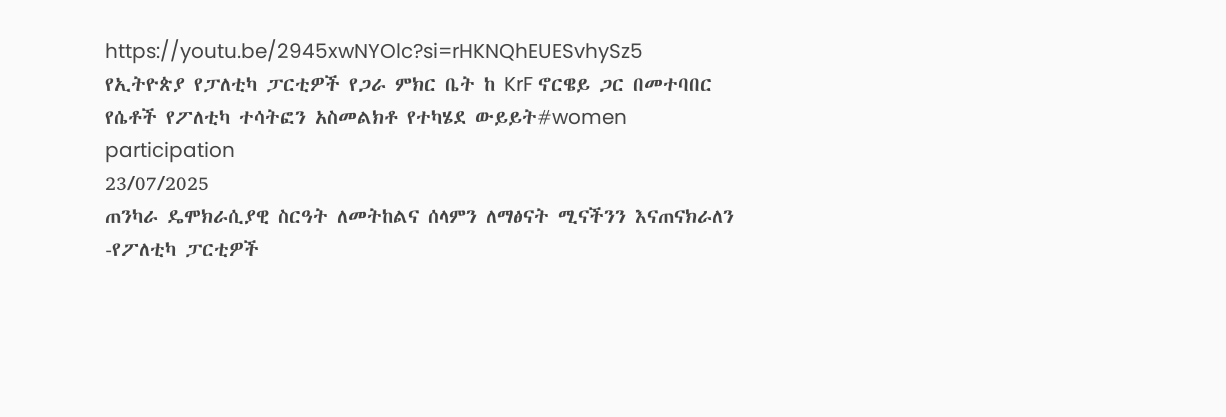https://youtu.be/2945xwNYOlc?si=rHKNQhEUESvhySz5
የኢትዮጵያ የፓለቲካ ፓርቲዎች የጋራ ምክር ቤት ከ KrF ኖርዌይ ጋር በመተባበር የሴቶች የፖለቲካ ተሳትፎን አስመልክቶ የተካሄደ ውይይት#women participation
23/07/2025
ጠንካራ ዴሞክራሲያዊ ስርዓት ለመትከልና ሰላምን ለማፅናት ሚናችንን እናጠናክራለን -የፖለቲካ ፓርቲዎች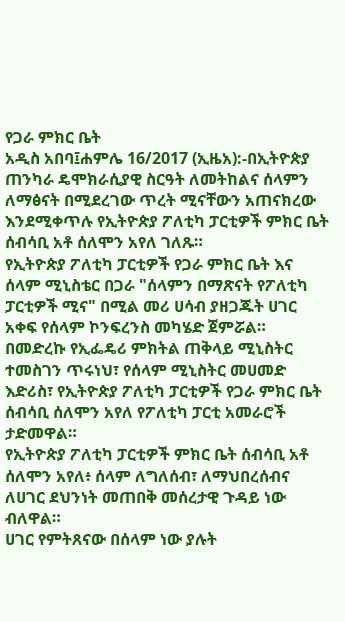የጋራ ምክር ቤት
አዲስ አበባ፤ሐምሌ 16/2017 (ኢዜአ):-በኢትዮጵያ ጠንካራ ዴሞክራሲያዊ ስርዓት ለመትከልና ሰላምን ለማፅናት በሚደረገው ጥረት ሚናቸውን አጠናክረው እንደሚቀጥሉ የኢትዮጵያ ፖለቲካ ፓርቲዎች ምክር ቤት ሰብሳቢ አቶ ሰለሞን አየለ ገለጹ።
የኢትዮጵያ ፖለቲካ ፓርቲዎች የጋራ ምክር ቤት እና ሰላም ሚኒስቴር በጋራ "ሰላምን በማጽናት የፖለቲካ ፓርቲዎች ሚና" በሚል መሪ ሀሳብ ያዘጋጁት ሀገር አቀፍ የሰላም ኮንፍረንስ መካሄድ ጀምሯል።
በመድረኩ የኢፌዴሪ ምክትል ጠቅላይ ሚኒስትር ተመስገን ጥሩነህ፣ የሰላም ሚኒስትር መሀመድ እድሪስ፣ የኢትዮጵያ ፖለቲካ ፓርቲዎች የጋራ ምክር ቤት ሰብሳቢ ሰለሞን አየለ የፖለቲካ ፓርቲ አመራሮች ታድመዋል።
የኢትዮጵያ ፖለቲካ ፓርቲዎች ምክር ቤት ሰብሳቢ አቶ ሰለሞን አየለ፥ ሰላም ለግለሰብ፣ ለማህበረሰብና ለሀገር ደህንነት መጠበቅ መሰረታዊ ጉዳይ ነው ብለዋል።
ሀገር የምትጸናው በሰላም ነው ያሉት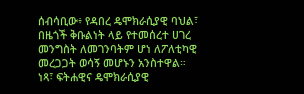ሰብሳቢው፥ የዳበረ ዴሞክራሲያዊ ባህል፣ በዜጎች ቅቡልነት ላይ የተመሰረተ ሀገረ መንግስት ለመገንባትም ሆነ ለፖለቲካዊ መረጋጋት ወሳኝ መሆኑን አንስተዋል።
ነጻ፣ ፍትሐዊና ዴሞክራሲያዊ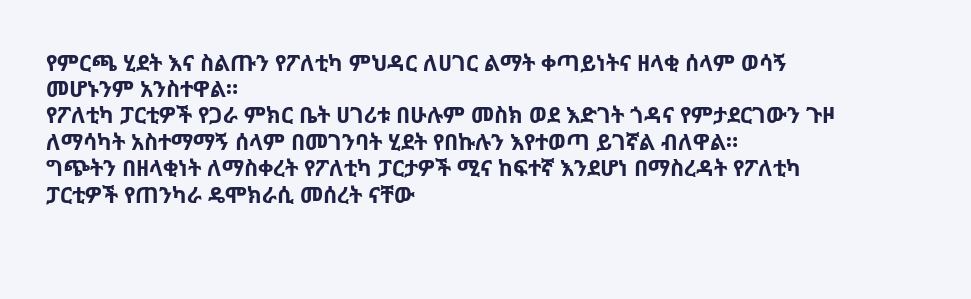የምርጫ ሂደት እና ስልጡን የፖለቲካ ምህዳር ለሀገር ልማት ቀጣይነትና ዘላቂ ሰላም ወሳኝ መሆኑንም አንስተዋል።
የፖለቲካ ፓርቲዎች የጋራ ምክር ቤት ሀገሪቱ በሁሉም መስክ ወደ እድገት ጎዳና የምታደርገውን ጉዞ ለማሳካት አስተማማኝ ሰላም በመገንባት ሂደት የበኩሉን እየተወጣ ይገኛል ብለዋል።
ግጭትን በዘላቂነት ለማስቀረት የፖለቲካ ፓርታዎች ሚና ከፍተኛ እንደሆነ በማስረዳት የፖለቲካ ፓርቲዎች የጠንካራ ዴሞክራሲ መሰረት ናቸው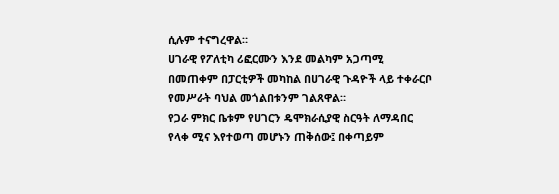ሲሉም ተናግረዋል።
ሀገራዊ የፖለቲካ ሪፎርሙን እንደ መልካም አጋጣሚ በመጠቀም በፓርቲዎች መካከል በሀገራዊ ጉዳዮች ላይ ተቀራርቦ የመሥራት ባህል መጎልበቱንም ገልጸዋል።
የጋራ ምክር ቤቱም የሀገርን ዴሞክራሲያዊ ስርዓት ለማዳበር የላቀ ሚና እየተወጣ መሆኑን ጠቅሰው፤ በቀጣይም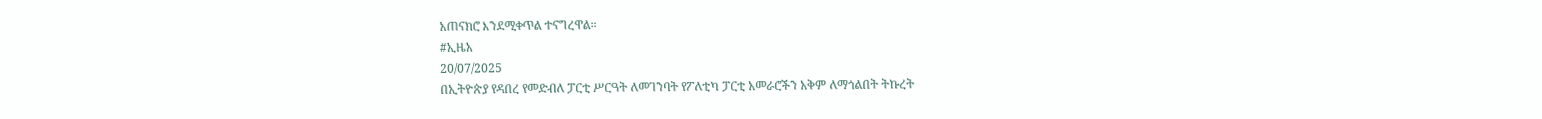አጠናክሮ እንደሚቀጥል ተናግረዋል።
#ኢዜአ
20/07/2025
በኢትዮጵያ የዳበረ የመድብለ ፓርቲ ሥርዓት ለመገንባት የፖለቲካ ፓርቲ አመራሮችን አቅም ለማጎልበት ትኩረት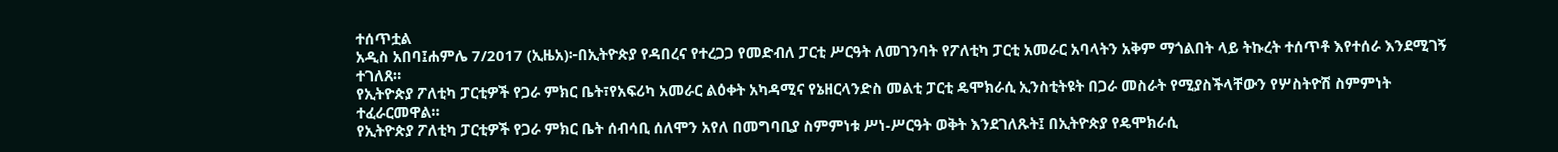ተሰጥቷል
አዲስ አበባ፤ሐምሌ 7/2017 (ኢዜአ)፦በኢትዮጵያ የዳበረና የተረጋጋ የመድብለ ፓርቲ ሥርዓት ለመገንባት የፖለቲካ ፓርቲ አመራር አባላትን አቅም ማጎልበት ላይ ትኩረት ተሰጥቶ እየተሰራ እንደሚገኝ ተገለጸ።
የኢትዮጵያ ፖለቲካ ፓርቲዎች የጋራ ምክር ቤት፣የአፍሪካ አመራር ልዕቀት አካዳሚና የኔዘርላንድስ መልቲ ፓርቲ ዴሞክራሲ ኢንስቲትዩት በጋራ መስራት የሚያስችላቸውን የሦስትዮሽ ስምምነት ተፈራርመዋል።
የኢትዮጵያ ፖለቲካ ፓርቲዎች የጋራ ምክር ቤት ሰብሳቢ ሰለሞን አየለ በመግባቢያ ስምምነቱ ሥነ-ሥርዓት ወቅት እንደገለጹት፤ በኢትዮጵያ የዴሞክራሲ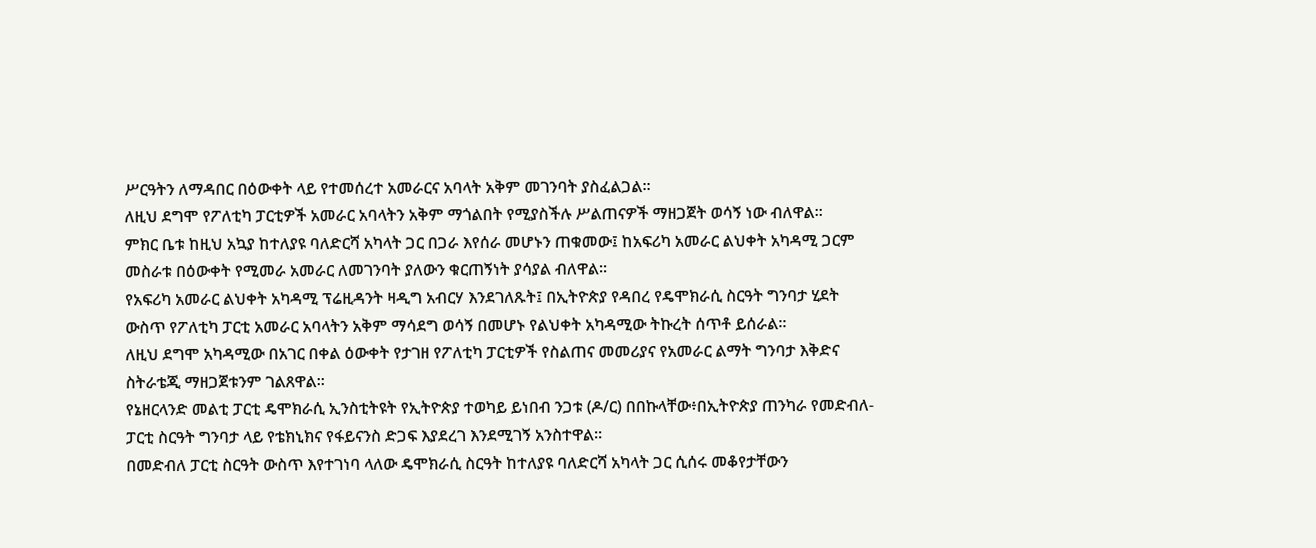ሥርዓትን ለማዳበር በዕውቀት ላይ የተመሰረተ አመራርና አባላት አቅም መገንባት ያስፈልጋል።
ለዚህ ደግሞ የፖለቲካ ፓርቲዎች አመራር አባላትን አቅም ማጎልበት የሚያስችሉ ሥልጠናዎች ማዘጋጀት ወሳኝ ነው ብለዋል።
ምክር ቤቱ ከዚህ አኳያ ከተለያዩ ባለድርሻ አካላት ጋር በጋራ እየሰራ መሆኑን ጠቁመው፤ ከአፍሪካ አመራር ልህቀት አካዳሚ ጋርም መስራቱ በዕውቀት የሚመራ አመራር ለመገንባት ያለውን ቁርጠኝነት ያሳያል ብለዋል።
የአፍሪካ አመራር ልህቀት አካዳሚ ፕሬዚዳንት ዛዲግ አብርሃ እንደገለጹት፤ በኢትዮጵያ የዳበረ የዴሞክራሲ ስርዓት ግንባታ ሂደት ውስጥ የፖለቲካ ፓርቲ አመራር አባላትን አቅም ማሳደግ ወሳኝ በመሆኑ የልህቀት አካዳሚው ትኩረት ሰጥቶ ይሰራል።
ለዚህ ደግሞ አካዳሚው በአገር በቀል ዕውቀት የታገዘ የፖለቲካ ፓርቲዎች የስልጠና መመሪያና የአመራር ልማት ግንባታ እቅድና ስትራቴጂ ማዘጋጀቱንም ገልጸዋል።
የኔዘርላንድ መልቲ ፓርቲ ዴሞክራሲ ኢንስቲትዩት የኢትዮጵያ ተወካይ ይነበብ ንጋቱ (ዶ/ር) በበኩላቸው፥በኢትዮጵያ ጠንካራ የመድብለ-ፓርቲ ስርዓት ግንባታ ላይ የቴክኒክና የፋይናንስ ድጋፍ እያደረገ እንደሚገኝ አንስተዋል።
በመድብለ ፓርቲ ስርዓት ውስጥ እየተገነባ ላለው ዴሞክራሲ ስርዓት ከተለያዩ ባለድርሻ አካላት ጋር ሲሰሩ መቆየታቸውን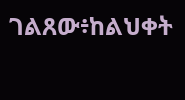ገልጸው፥ከልህቀት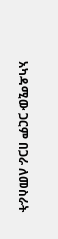አካዳሚው ጋርም በጋራ ለመስራት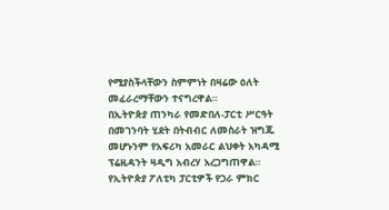የሚያስችላቸውን ስምምነት በዛሬው ዕለት መፈራረማቸውን ተናግረዋል።
በኢትዮጵያ ጠንካራ የመድበለ-ፓርቲ ሥርዓት በመገንባት ሂደት በትብብር ለመስራት ዝግጁ መሆኑንም የአፍሪካ አመራር ልህቀት አካዳሚ ፕሬዚዳንት ዛዲግ አብረሃ አረጋግጠዋል።
የኢትዮጵያ ፖለቲካ ፓርቲዎች የጋራ ምክር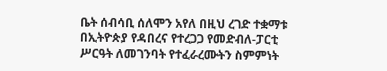ቤት ሰብሳቢ ሰለሞን አየለ በዚህ ረገድ ተቋማቱ በኢትዮጵያ የዳበረና የተረጋጋ የመድብለ-ፓርቲ ሥርዓት ለመገንባት የተፈራረሙትን ስምምነት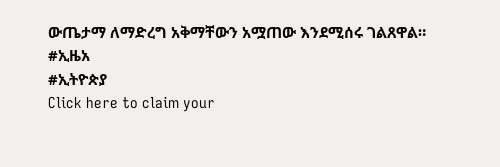ውጤታማ ለማድረግ አቅማቸውን አሟጠው እንደሚሰሩ ገልጸዋል።
#ኢዜአ
#ኢትዮጵያ
Click here to claim your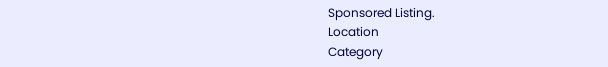Sponsored Listing.
Location
Category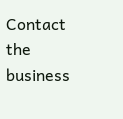Contact the business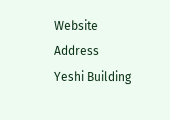Website
Address
Yeshi Building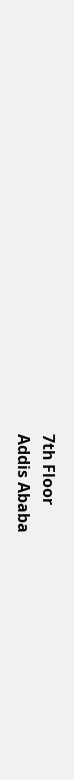7th Floor
Addis Ababa